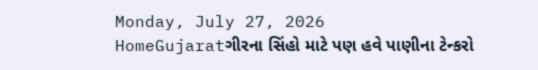Monday, July 27, 2026
HomeGujaratગીરના સિંહો માટે પણ હવે પાણીના ટેન્કરો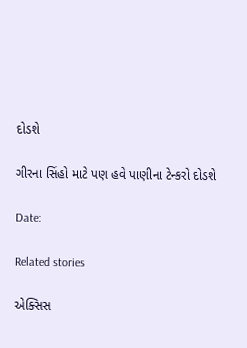દોડશે

ગીરના સિંહો માટે પણ હવે પાણીના ટેન્કરો દોડશે

Date:

Related stories

એક્સિસ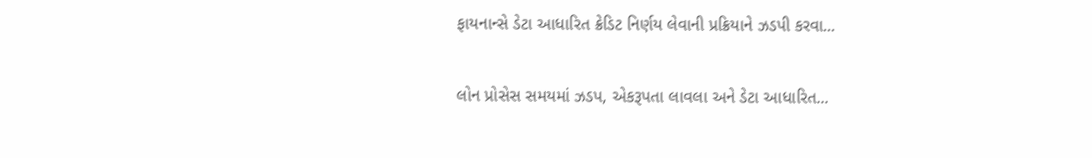ફાયનાન્સે ડેટા આધારિત ક્રેડિટ નિર્ણય લેવાની પ્રક્રિયાને ઝડપી કરવા...

લોન પ્રોસેસ સમયમાં ઝડપ, એકરૂપતા લાવલા અને ડેટા આધારિત...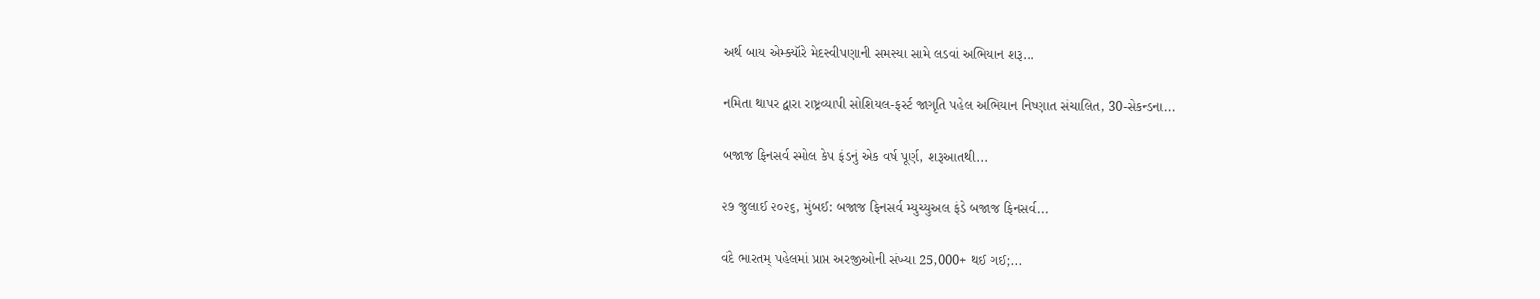અર્થ બાય એમ્ક્યૉરે મેદસ્વીપણાની સમસ્યા સામે લડવાં અભિયાન શરૂ...

નમિતા થાપર દ્વારા રાષ્ટ્રવ્યાપી સોશિયલ-ફર્સ્ટ જાગૃતિ પહેલ અભિયાન નિષ્ણાત સંચાલિત, 30-સેકન્ડના...

બજાજ ફિનસર્વ સ્મોલ કેપ ફંડનું એક વર્ષ પૂર્ણ, શરૂઆતથી...

૨૭ જુલાઈ ૨૦૨૬, મુંબઈ: બજાજ ફિનસર્વ મ્યુચ્યુઅલ ફંડે બજાજ ફિનસર્વ...

વંદે ભારતમ્ પહેલમાં પ્રાપ્ત અરજીઓની સંખ્યા 25,000+ થઈ ગઈ;...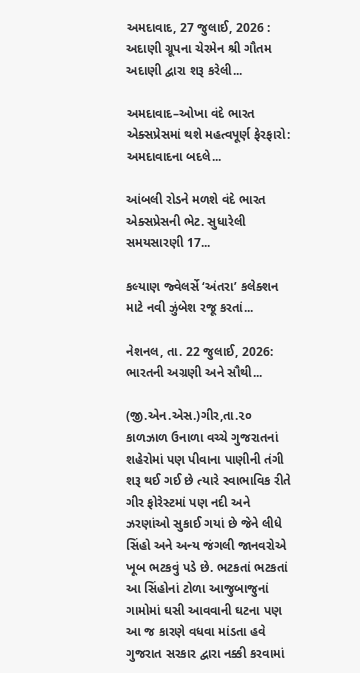અમદાવાદ, 27 જુલાઈ, 2026 : અદાણી ગ્રૂપના ચેરમેન શ્રી ગૌતમ અદાણી દ્વારા શરૂ કરેલી...

અમદાવાદ–ઓખા વંદે ભારત એક્સપ્રેસમાં થશે મહત્વપૂર્ણ ફેરફારો: અમદાવાદના બદલે...

આંબલી રોડને મળશે વંદે ભારત એક્સપ્રેસની ભેટ. સુધારેલી સમયસારણી 17...

કલ્યાણ જ્વેલર્સે ‘અંતરા’ કલેક્શન માટે નવી ઝુંબેશ રજૂ કરતાં...

નેશનલ, તા. 22 જુલાઈ, 2026: ભારતની અગ્રણી અને સૌથી...

(જી.એન.એસ.)ગીર,તા.૨૦
કાળઝાળ ઉનાળા વચ્ચે ગુજરાતનાં શહેરોમાં પણ પીવાના પાણીની તંગી શરૂ થઈ ગઈ છે ત્યારે સ્વાભાવિક રીતે ગીર ફોરેસ્ટમાં પણ નદી અને ઝરણાંઓ સુકાઈ ગયાં છે જેને લીધે સિંહો અને અન્ય જંગલી જાનવરોએ ખૂબ ભટકવું પડે છે. ભટકતાં ભટકતાં આ સિંહોનાં ટોળા આજુબાજુનાં ગામોમાં ઘસી આવવાની ઘટના પણ આ જ કારણે વધવા માંડતા હવે ગુજરાત સરકાર દ્વારા નક્કી કરવામાં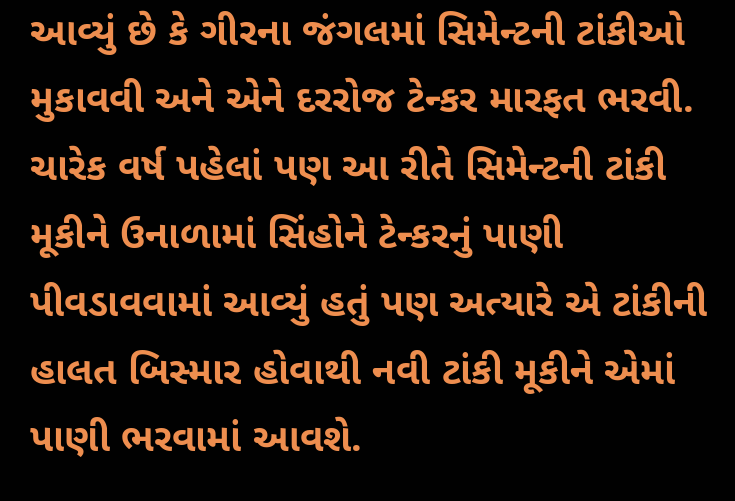આવ્યું છે કે ગીરના જંગલમાં સિમેન્ટની ટાંકીઓ મુકાવવી અને એને દરરોજ ટેન્કર મારફત ભરવી.
ચારેક વર્ષ પહેલાં પણ આ રીતે સિમેન્ટની ટાંકી મૂકીને ઉનાળામાં સિંહોને ટેન્કરનું પાણી પીવડાવવામાં આવ્યું હતું પણ અત્યારે એ ટાંકીની હાલત બિસ્માર હોવાથી નવી ટાંકી મૂકીને એમાં પાણી ભરવામાં આવશે.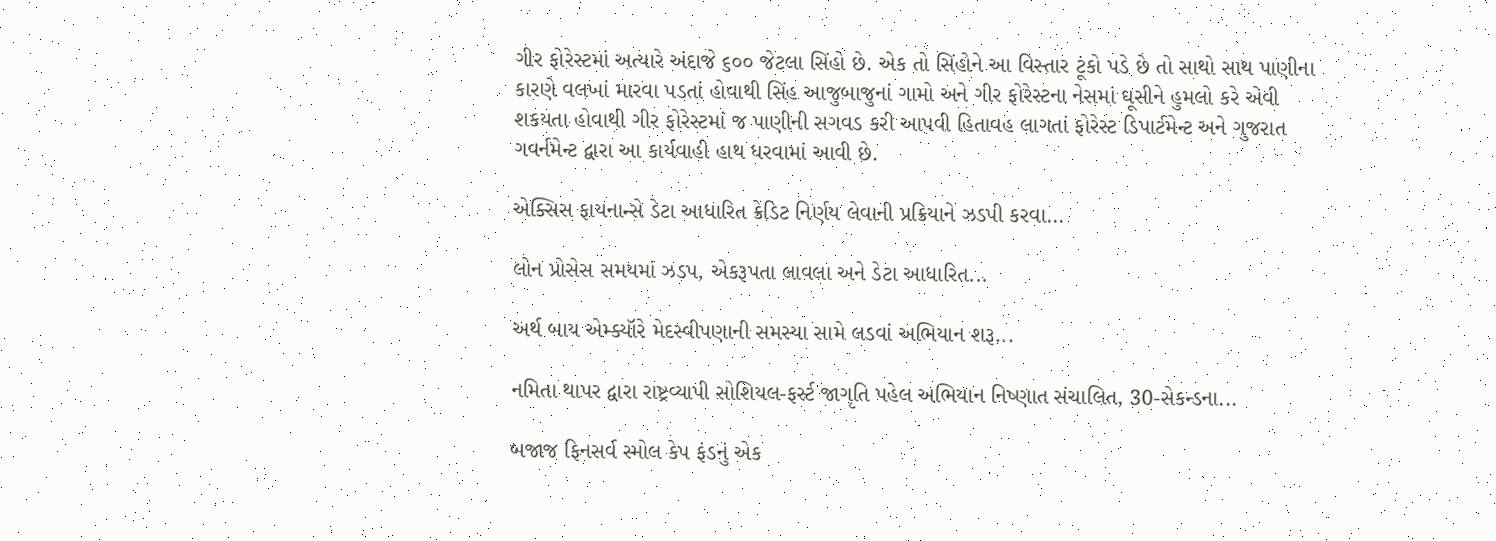ગીર ફોરેસ્ટમાં અત્યારે અંદાજે ૬૦૦ જેટલા સિંહો છે. એક તો સિંહોને આ વિસ્તાર ટૂંકો પડે છે તો સાથો સાથ પાણીના કારણે વલખાં મારવા પડતાં હોવાથી સિંહ આજુબાજુનાં ગામો અને ગીર ફોરેસ્ટના નેસમાં ઘૂસીને હુમલો કરે એવી શકયતા હોવાથી ગીર ફોરેસ્ટમાં જ પાણીની સગવડ કરી આપવી હિતાવહ લાગતાં ફોરેસ્ટ ડિપાર્ટમેન્ટ અને ગુજરાત ગવર્નમેન્ટ દ્વારા આ કાર્યવાહી હાથ ધરવામાં આવી છે.

એક્સિસ ફાયનાન્સે ડેટા આધારિત ક્રેડિટ નિર્ણય લેવાની પ્રક્રિયાને ઝડપી કરવા...

લોન પ્રોસેસ સમયમાં ઝડપ, એકરૂપતા લાવલા અને ડેટા આધારિત...

અર્થ બાય એમ્ક્યૉરે મેદસ્વીપણાની સમસ્યા સામે લડવાં અભિયાન શરૂ...

નમિતા થાપર દ્વારા રાષ્ટ્રવ્યાપી સોશિયલ-ફર્સ્ટ જાગૃતિ પહેલ અભિયાન નિષ્ણાત સંચાલિત, 30-સેકન્ડના...

બજાજ ફિનસર્વ સ્મોલ કેપ ફંડનું એક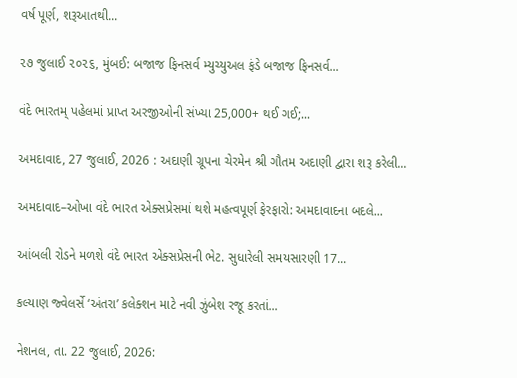વર્ષ પૂર્ણ, શરૂઆતથી...

૨૭ જુલાઈ ૨૦૨૬, મુંબઈ: બજાજ ફિનસર્વ મ્યુચ્યુઅલ ફંડે બજાજ ફિનસર્વ...

વંદે ભારતમ્ પહેલમાં પ્રાપ્ત અરજીઓની સંખ્યા 25,000+ થઈ ગઈ;...

અમદાવાદ, 27 જુલાઈ, 2026 : અદાણી ગ્રૂપના ચેરમેન શ્રી ગૌતમ અદાણી દ્વારા શરૂ કરેલી...

અમદાવાદ–ઓખા વંદે ભારત એક્સપ્રેસમાં થશે મહત્વપૂર્ણ ફેરફારો: અમદાવાદના બદલે...

આંબલી રોડને મળશે વંદે ભારત એક્સપ્રેસની ભેટ. સુધારેલી સમયસારણી 17...

કલ્યાણ જ્વેલર્સે ‘અંતરા’ કલેક્શન માટે નવી ઝુંબેશ રજૂ કરતાં...

નેશનલ, તા. 22 જુલાઈ, 2026: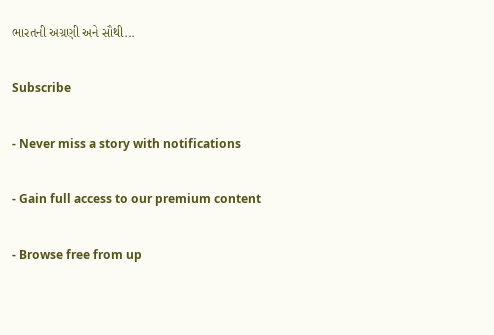ભારતની અગ્રણી અને સૌથી...

Subscribe

- Never miss a story with notifications

- Gain full access to our premium content

- Browse free from up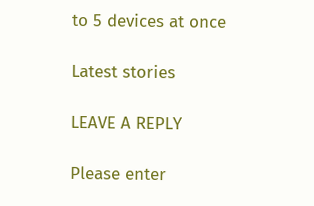to 5 devices at once

Latest stories

LEAVE A REPLY

Please enter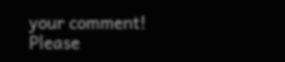your comment!
Please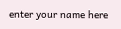enter your name here